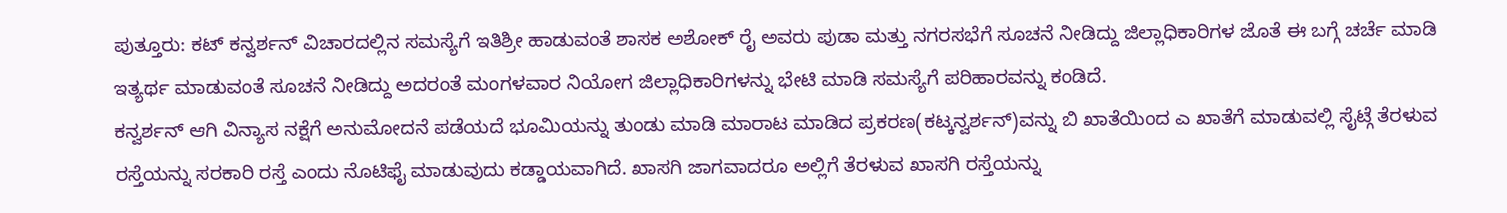ಪುತ್ತೂರು: ಕಟ್ ಕನ್ವರ್ಶನ್ ವಿಚಾರದಲ್ಲಿನ ಸಮಸ್ಯೆಗೆ ಇತಿಶ್ರೀ ಹಾಡುವಂತೆ ಶಾಸಕ ಅಶೋಕ್ ರೈ ಅವರು ಪುಡಾ ಮತ್ತು ನಗರಸಭೆಗೆ ಸೂಚನೆ ನೀಡಿದ್ದು ಜಿಲ್ಲಾಧಿಕಾರಿಗಳ ಜೊತೆ ಈ ಬಗ್ಗೆ ಚರ್ಚೆ ಮಾಡಿ ಇತ್ಯರ್ಥ ಮಾಡುವಂತೆ ಸೂಚನೆ ನೀಡಿದ್ದು ಅದರಂತೆ ಮಂಗಳವಾರ ನಿಯೋಗ ಜಿಲ್ಲಾಧಿಕಾರಿಗಳನ್ನು ಭೇಟಿ ಮಾಡಿ ಸಮಸ್ಯೆಗೆ ಪರಿಹಾರವನ್ನು ಕಂಡಿದೆ.
ಕನ್ವರ್ಶನ್ ಆಗಿ ವಿನ್ಯಾಸ ನಕ್ಷೆಗೆ ಅನುಮೋದನೆ ಪಡೆಯದೆ ಭೂಮಿಯನ್ನು ತುಂಡು ಮಾಡಿ ಮಾರಾಟ ಮಾಡಿದ ಪ್ರಕರಣ(ಕಟ್ಕನ್ವರ್ಶನ್)ವನ್ನು ಬಿ ಖಾತೆಯಿಂದ ಎ ಖಾತೆಗೆ ಮಾಡುವಲ್ಲಿ ಸೈಟ್ಗೆ ತೆರಳುವ ರಸ್ತೆಯನ್ನು ಸರಕಾರಿ ರಸ್ತೆ ಎಂದು ನೊಟಿಫೈ ಮಾಡುವುದು ಕಡ್ಡಾಯವಾಗಿದೆ. ಖಾಸಗಿ ಜಾಗವಾದರೂ ಅಲ್ಲಿಗೆ ತೆರಳುವ ಖಾಸಗಿ ರಸ್ತೆಯನ್ನು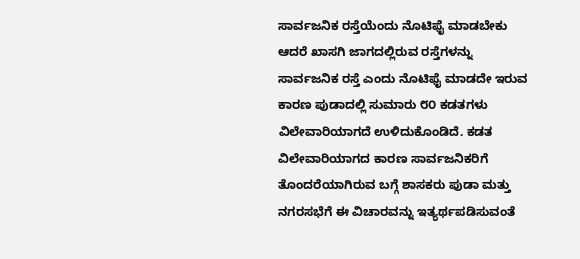ಸಾರ್ವಜನಿಕ ರಸ್ತೆಯೆಂದು ನೊಟಿಫೈ ಮಾಡಬೇಕು ಆದರೆ ಖಾಸಗಿ ಜಾಗದಲ್ಲಿರುವ ರಸ್ತೆಗಳನ್ನು ಸಾರ್ವಜನಿಕ ರಸ್ತೆ ಎಂದು ನೊಟಿಫೈ ಮಾಡದೇ ಇರುವ ಕಾರಣ ಪುಡಾದಲ್ಲಿ ಸುಮಾರು ೮೦ ಕಡತಗಳು ವಿಲೇವಾರಿಯಾಗದೆ ಉಳಿದುಕೊಂಡಿದೆ. ಕಡತ ವಿಲೇವಾರಿಯಾಗದ ಕಾರಣ ಸಾರ್ವಜನಿಕರಿಗೆ ತೊಂದರೆಯಾಗಿರುವ ಬಗ್ಗೆ ಶಾಸಕರು ಪುಡಾ ಮತ್ತು ನಗರಸಭೆಗೆ ಈ ವಿಚಾರವನ್ನು ಇತ್ಯರ್ಥಪಡಿಸುವಂತೆ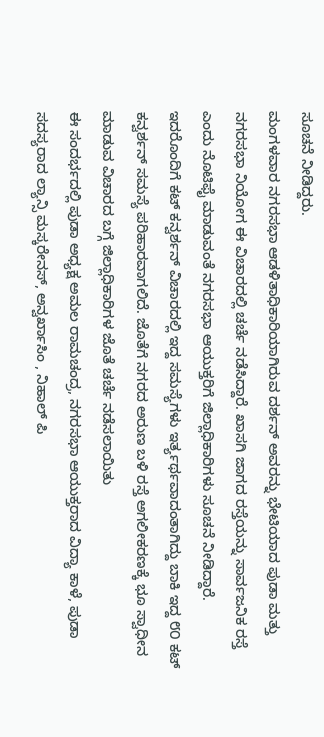ಸೂಚನೆ ನೀಡಿದ್ದರು.
ಮಂಗಳವಾರ ನಗರಸಭಾ ಆಡಳಿತಾಧಿಕಾರಿಯಾಗಿರುವ ದರ್ಶನ್ ಅವರನ್ನು ಭೇಟಿಯಾದ ಪುಡಾ ಮತ್ತು ನಗರಸಭಾ ನಿಯೋಗ ಈ ವಿಚಾರದಲ್ಲಿ ಚರ್ಚೆ ನಡೆಸಿದ್ದಾರೆ. ಖಾಸಗಿ ಜಾಗದ ರಸ್ತೆಯನ್ನು ಸಾರ್ವಜನಿಕ ರಸ್ತೆ ಎಂದು ನೊಟಿಫೈ ಮಾಡುವಂತೆ ನಗರಸಭಾ ಆಯುಕ್ತರಿಗೆ ಜಿಲ್ಲಾಧಿಕಾರಿಗಳು ಸೂಚನೆ ನೀಡಿದ್ದಾರೆ. ಇದರೊಂದಿಗೆ ಕಟ್ ಕನ್ವರ್ಶನ್ ವಿಚಾರದಲ್ಲಿ ಇದ್ದ ಸಮಸ್ಯೆಗಳು ಇರ್ತ್ಯರ್ಥವಾದಂತಾಗಿದ್ದು ಬಾಕಿ ಇದ್ದ ೮೦ ಕಟ್ ಕನ್ವರ್ಶನ್ ಸಮಸ್ಯೆ ಪರಿಹಾರವಾಗಲಿದೆ. ಜೊತೆಗೆ ನಗರದ ಅರುಣ ಬಳಿ ರಸ್ತೆ ಅಗಲೀಕರಣಕ್ಕೆ ಭೂ ಸ್ವಾಧೀನ ಮಾಡುವ ವಿಚಾರದ ಬಗ್ಗೆ ಜಿಲ್ಲಾಧಿಕಾರಿಗಳ ಜೊತೆ ಚರ್ಚೆ ನಡೆಸಲಾಯಿತು
ಈ ಸಂದರ್ಭದಲ್ಲಿ ಪುಡಾ ಅಧ್ಯಕ್ಷ ಅಮಲ ರಾಮಚಂದ್ರ, ನಗರಸಭಾ ಆಯುಕ್ತರಾದ ವಿದ್ಯಾ ಕಾಳೆ, ಪುಡಾ ಸದಸ್ಯರಾದ ಲ್ಯಾನ್ಸಿ ಮಸ್ಕರೇನಸ್, ಅನ್ವರ್ಖಾಸಿಂ , ನಿಹಾಲ್ ಪಿ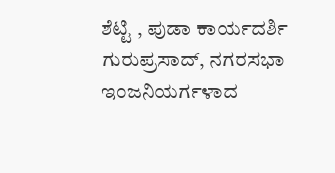ಶೆಟ್ಟಿ , ಪುಡಾ ಕಾರ್ಯದರ್ಶಿ ಗುರುಪ್ರಸಾದ್, ನಗರಸಭಾ ಇಂಜನಿಯರ್ಗಳಾದ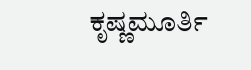ಕೃಷ್ಣಮೂರ್ತಿ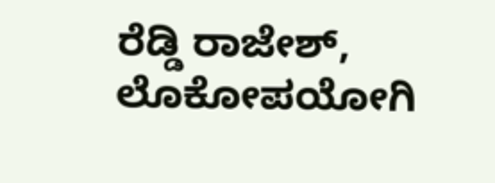ರೆಡ್ಡಿ ರಾಜೇಶ್, ಲೊಕೋಪಯೋಗಿ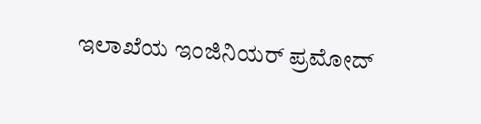ಇಲಾಖೆಯ ಇಂಜಿನಿಯರ್ ಪ್ರಮೋದ್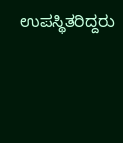ಉಪಸ್ಥಿತರಿದ್ದರು